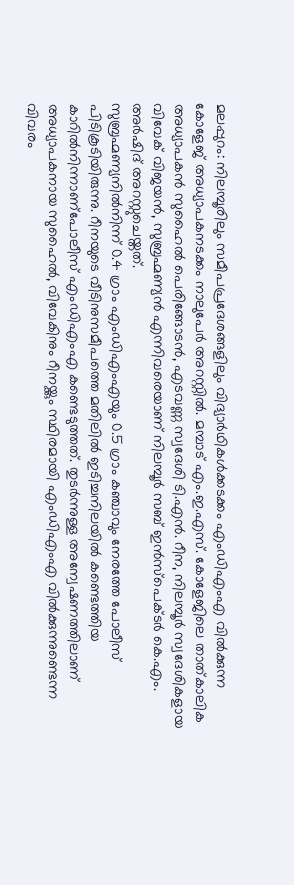മലപ്പുറം: നിലമ്പൂരിലും സമീപപ്രദേശങ്ങളിലും വിദ്യാർഥികൾക്കടക്കം എംഡിഎംഎ വിൽക്കുന്ന കോളേജ് അധ്യാപകനടക്കം നാലുപേർ അറസ്റ്റിൽ. മമ്പാട് എം.ഇ.എസ്. കോളേജിലെ താത്കാലിക അധ്യാപകൻ സുഹൈൽ പെരിങ്ങോടൻ, എടവണ്ണ സ്വദേശി ടി.എൻ. റീന, നിലമ്പൂർ സ്വദേശികളായ വിവേക് വിജയൻ, സുബ്രഹ്മണ്യൻ എന്നിവരെയാണ് നിലമ്പൂർ സബ് ഇൻസ്പെക്ടർ കെ.എം. അർഷിദ് അറസ്റ്റുചെയ്തത്.
സുബ്രഹ്മണ്യനിൽനിന്ന് 0.4 ഗ്രാം എംഡിഎംഎയും 0.5 ഗ്രാം കഞ്ചാവും നേരത്തേ പോലീസ് പിടികൂടിയിരുന്നു. റീനയുടെ വീടിനുസമീപത്തെ മതിലിൽ ഇടിച്ചനിലയിൽ കണ്ടെത്തിയ കാറിൽനിന്നാണ്പോലീസ് എംഡിഎംഎ കണ്ടെടുത്തത്. തുടർന്നുള്ള അന്വേഷണത്തിലാണ് അധ്യാപകനായ സുഹൈൽ, വിവേകിനും റീനയ്ക്കും സ്ഥിരമായി എംഡിഎംഎ വിൽക്കുന്നുണ്ടെന്ന വിവരം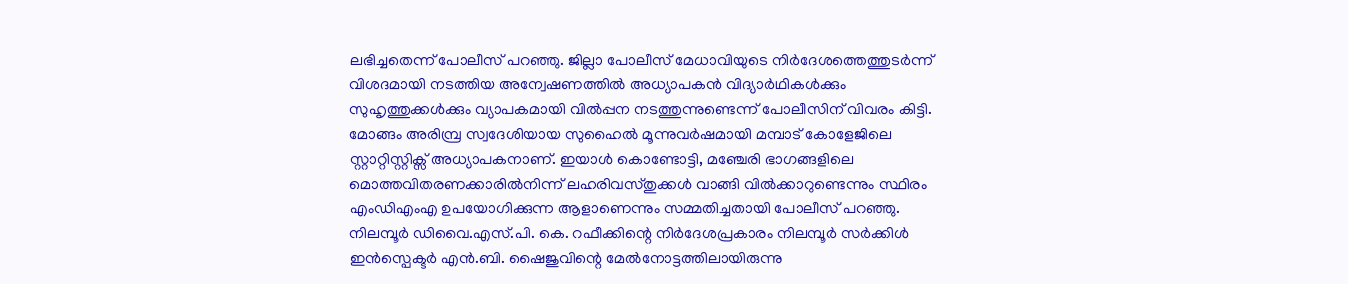ലഭിച്ചതെന്ന് പോലീസ് പറഞ്ഞു. ജില്ലാ പോലീസ് മേധാവിയുടെ നിർദേശത്തെത്തുടർന്ന് വിശദമായി നടത്തിയ അന്വേഷണത്തിൽ അധ്യാപകൻ വിദ്യാർഥികൾക്കും സുഹൃത്തുക്കൾക്കും വ്യാപകമായി വിൽപ്പന നടത്തുന്നുണ്ടെന്ന് പോലീസിന് വിവരം കിട്ടി.
മോങ്ങം അരിമ്പ്ര സ്വദേശിയായ സുഹൈൽ മൂന്നുവർഷമായി മമ്പാട് കോളേജിലെ സ്റ്റാറ്റിസ്റ്റിക്സ് അധ്യാപകനാണ്. ഇയാൾ കൊണ്ടോട്ടി, മഞ്ചേരി ഭാഗങ്ങളിലെ മൊത്തവിതരണക്കാരിൽനിന്ന് ലഹരിവസ്തുക്കൾ വാങ്ങി വിൽക്കാറുണ്ടെന്നും സ്ഥിരം എംഡിഎംഎ ഉപയോഗിക്കുന്ന ആളാണെന്നും സമ്മതിച്ചതായി പോലീസ് പറഞ്ഞു.
നിലമ്പൂർ ഡിവൈ.എസ്.പി. കെ. റഫീക്കിന്റെ നിർദേശപ്രകാരം നിലമ്പൂർ സർക്കിൾ ഇൻസ്പെക്ടർ എൻ.ബി. ഷൈജുവിന്റെ മേൽനോട്ടത്തിലായിരുന്നു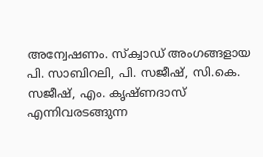അന്വേഷണം. സ്ക്വാഡ് അംഗങ്ങളായ പി. സാബിറലി, പി. സജീഷ്, സി.കെ. സജീഷ്, എം. കൃഷ്ണദാസ് എന്നിവരടങ്ങുന്ന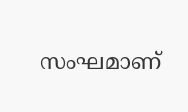സംഘമാണ്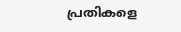പ്രതികളെ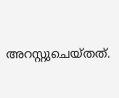അറസ്റ്റുചെയ്തത്.